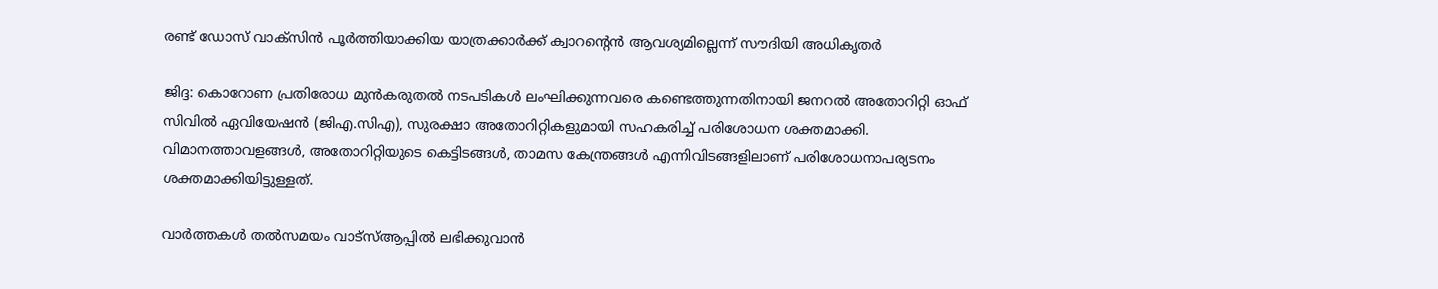രണ്ട് ഡോസ് വാക്‌സിന്‍ പൂര്‍ത്തിയാക്കിയ യാത്രക്കാര്‍ക്ക് ക്വാറന്റെന്‍ ആവശ്യമില്ലെന്ന് സൗദിയി അധികൃതര്‍

ജിദ്ദ: കൊറോണ പ്രതിരോധ മുന്‍കരുതല്‍ നടപടികള്‍ ലംഘിക്കുന്നവരെ കണ്ടെത്തുന്നതിനായി ജനറല്‍ അതോറിറ്റി ഓഫ് സിവില്‍ ഏവിയേഷന്‍ (ജിഎ.സിഎ), സുരക്ഷാ അതോറിറ്റികളുമായി സഹകരിച്ച് പരിശോധന ശക്തമാക്കി. വിമാനത്താവളങ്ങള്‍, അതോറിറ്റിയുടെ കെട്ടിടങ്ങള്‍, താമസ കേന്ത്രങ്ങള്‍ എന്നിവിടങ്ങളിലാണ് പരിശോധനാപര്യടനം ശക്തമാക്കിയിട്ടുള്ളത്.

വാര്‍ത്തകള്‍ തല്‍സമയം വാട്‌സ്ആപ്പില്‍ ലഭിക്കുവാന്‍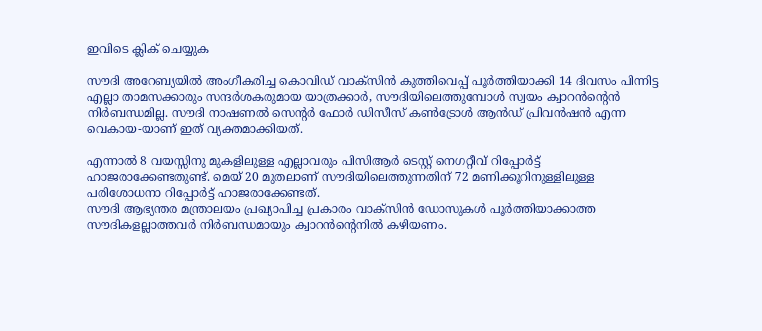ഇവിടെ ക്ലിക് ചെയ്യുക

സൗദി അറേബ്യയില്‍ അംഗീകരിച്ച കൊവിഡ് വാക്‌സിന്‍ കുത്തിവെപ്പ് പൂര്‍ത്തിയാക്കി 14 ദിവസം പിന്നിട്ട എല്ലാ താമസക്കാരും സന്ദര്‍ശകരുമായ യാത്രക്കാര്‍, സൗദിയിലെത്തുമ്പോള്‍ സ്വയം ക്വാറന്‍ന്റെന്‍ നിര്‍ബന്ധമില്ല. സൗദി നാഷണല്‍ സെന്റര്‍ ഫോര്‍ ഡിസീസ് കണ്‍ട്രോള്‍ ആന്‍ഡ് പ്രിവന്‍ഷന്‍ എന്ന വെകായ-യാണ് ഇത് വ്യക്തമാക്കിയത്.

എന്നാല്‍ 8 വയസ്സിനു മുകളിലുള്ള എല്ലാവരും പിസിആര്‍ ടെസ്റ്റ് നെഗറ്റീവ് റിപ്പോര്‍ട്ട് ഹാജരാക്കേണ്ടതുണ്ട്. മെയ് 20 മുതലാണ് സൗദിയിലെത്തുന്നതിന് 72 മണിക്കൂറിനുള്ളിലുള്ള പരിശോധനാ റിപ്പോര്‍ട്ട് ഹാജരാക്കേണ്ടത്.
സൗദി ആഭ്യന്തര മന്ത്രാലയം പ്രഖ്യാപിച്ച പ്രകാരം വാക്‌സിന്‍ ഡോസുകള്‍ പൂര്‍ത്തിയാക്കാത്ത സൗദികളല്ലാത്തവര്‍ നിര്‍ബന്ധമായും ക്വാറന്‍ന്റെനില്‍ കഴിയണം.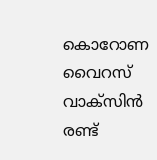കൊറോണ വൈറസ് വാക്‌സിന്‍ രണ്ട്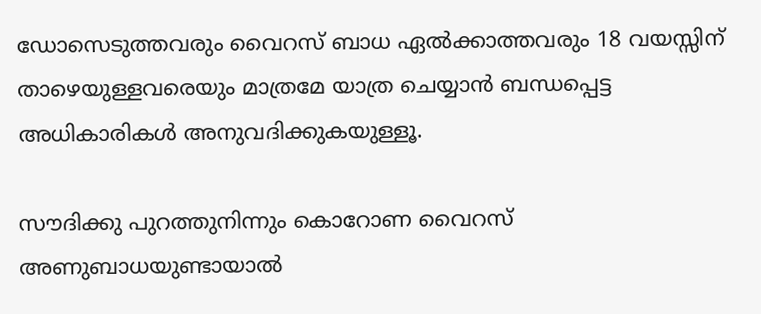ഡോസെടുത്തവരും വൈറസ് ബാധ ഏല്‍ക്കാത്തവരും 18 വയസ്സിന് താഴെയുള്ളവരെയും മാത്രമേ യാത്ര ചെയ്യാന്‍ ബന്ധപ്പെട്ട അധികാരികള്‍ അനുവദിക്കുകയുള്ളൂ.

സൗദിക്കു പുറത്തുനിന്നും കൊറോണ വൈറസ് അണുബാധയുണ്ടായാല്‍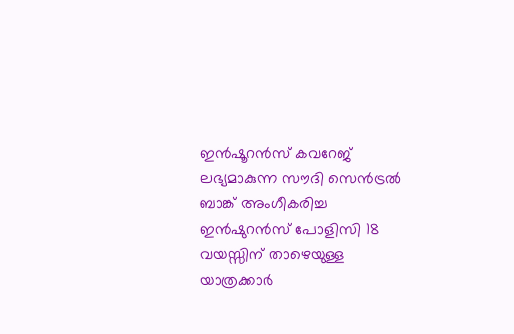ഇന്‍ഷൂറന്‍സ് കവറേജ് ലഭ്യമാകുന്ന സൗദി സെന്‍ട്രല്‍ ബാങ്ക് അംഗീകരിച്ച ഇന്‍ഷുറന്‍സ് പോളിസി 18 വയസ്സിന് താഴെയുള്ള യാത്രക്കാര്‍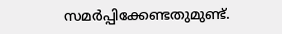സമര്‍പ്പിക്കേണ്ടതുമുണ്ട്.